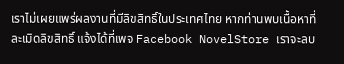เราไม่เผยแพร่ผลงานที่มีลิขสิทธิ์ในประเทศไทย หากท่านพบเนื้อหาที่ละเมิดลิขสิทธิ์ แจ้งได้ที่เพจ Facebook NovelStore เราจะลบ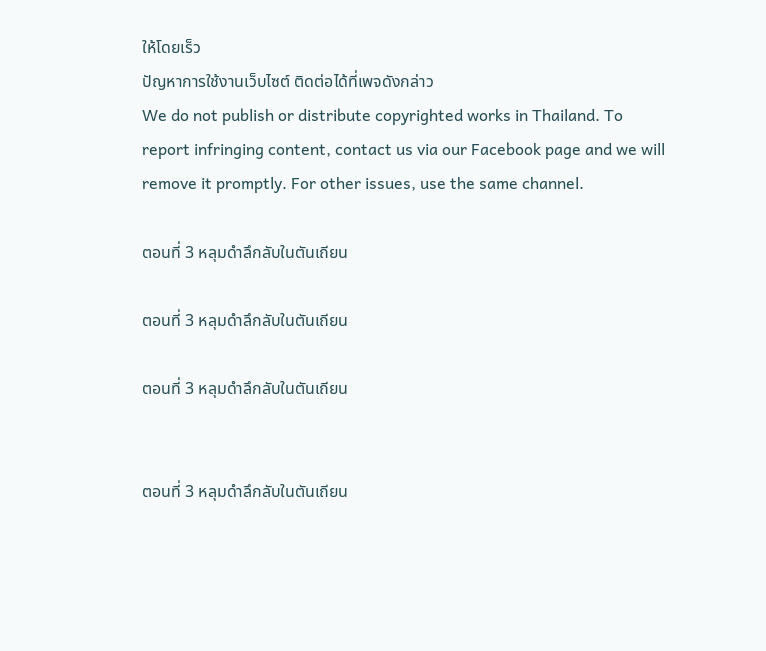ให้โดยเร็ว
ปัญหาการใช้งานเว็บไซต์ ติดต่อได้ที่เพจดังกล่าว
We do not publish or distribute copyrighted works in Thailand. To report infringing content, contact us via our Facebook page and we will remove it promptly. For other issues, use the same channel.

ตอนที่ 3 หลุมดำลึกลับในตันเถียน

ตอนที่ 3 หลุมดำลึกลับในตันเถียน

ตอนที่ 3 หลุมดำลึกลับในตันเถียน


ตอนที่ 3 หลุมดำลึกลับในตันเถียน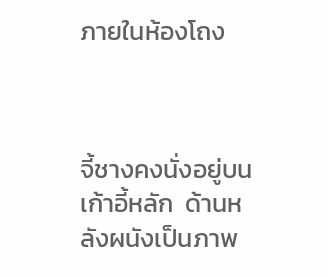ภายในห้องโถง



จี้ชางคงนั่งอยู่บนเก้าอี้หลัก  ด้านหลังผนังเป็นภาพ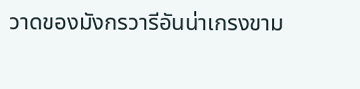วาดของมังกรวารีอันน่าเกรงขาม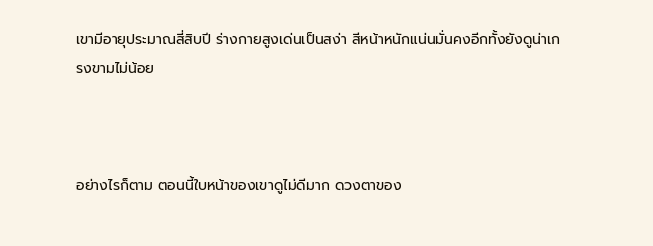เขามีอายุประมาณสี่สิบปี ร่างกายสูงเด่นเป็นสง่า สีหน้าหนักแน่นมั่นคงอีกทั้งยังดูน่าเกรงขามไม่น้อย



อย่างไรก็ตาม ตอนนี้ใบหน้าของเขาดูไม่ดีมาก ดวงตาของ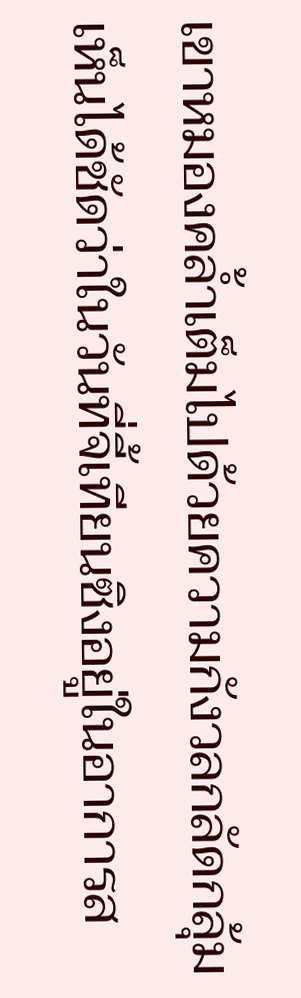เขาหมองคล้ำเต็มไปด้วยความกังวลกลัดกลุ้ม เห็นได้ชัดว่าในวันที่จี้เทียนซิงอยู่ในอาการส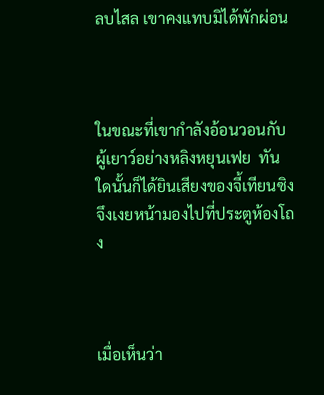ลบไสล เขาคงแทบมิได้พักผ่อน



ในขณะที่เขากำลังอ้อนวอนกับผู้เยาว์อย่างหลิงหยุนเฟย  ทันใดนั้นก็ได้ยินเสียงของจี้เทียนซิงจึงเงยหน้ามองไปที่ประตูห้องโถง



เมื่อเห็นว่า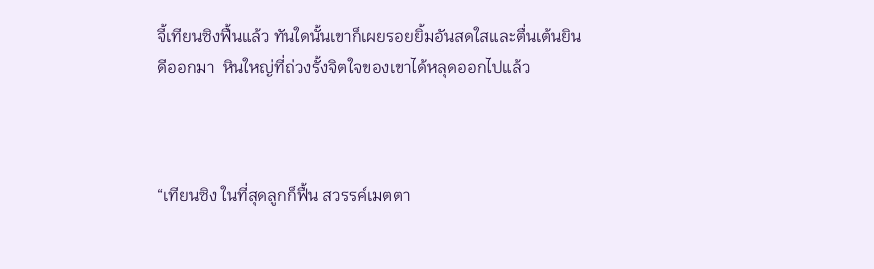จี้เทียนซิงฟื้นแล้ว ทันใดนั้นเขาก็เผยรอยยิ้มอันสดใสและตื่นเต้นยินดีออกมา  หินใหญ่ที่ถ่วงรั้งจิตใจของเขาได้หลุดออกไปแล้ว



“เทียนซิง ในที่สุดลูกก็ฟื้น สวรรค์เมตตา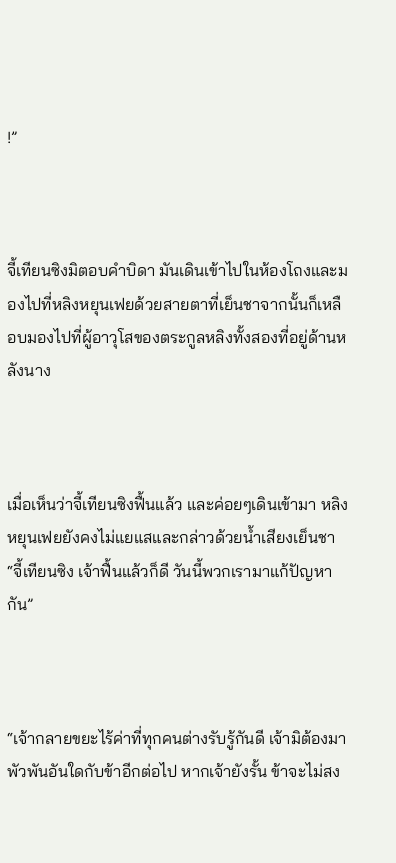!”



จี้เทียนซิงมิตอบคำบิดา มันเดินเข้าไปในห้องโถงและมองไปที่หลิงหยุนเฟยด้วยสายตาที่เย็นชาจากนั้นก็เหลือบมองไปที่ผู้อาวุโสของตระกูลหลิงทั้งสองที่อยู่ด้านหลังนาง



เมื่อเห็นว่าจี้เทียนซิงฟื้นแล้ว และค่อยๆเดินเข้ามา หลิงหยุนเฟยยังคงไม่แยแสและกล่าวด้วยน้ำเสียงเย็นชา “จี้เทียนซิง เจ้าฟื้นแล้วก็ดี วันนี้พวกเรามาแก้ปัญหากัน”



“เจ้ากลายขยะไร้ค่าที่ทุกคนต่างรับรู้กันดี เจ้ามิต้องมาพัวพันอันใดกับข้าอีกต่อไป หากเจ้ายังรั้น ข้าจะไม่สง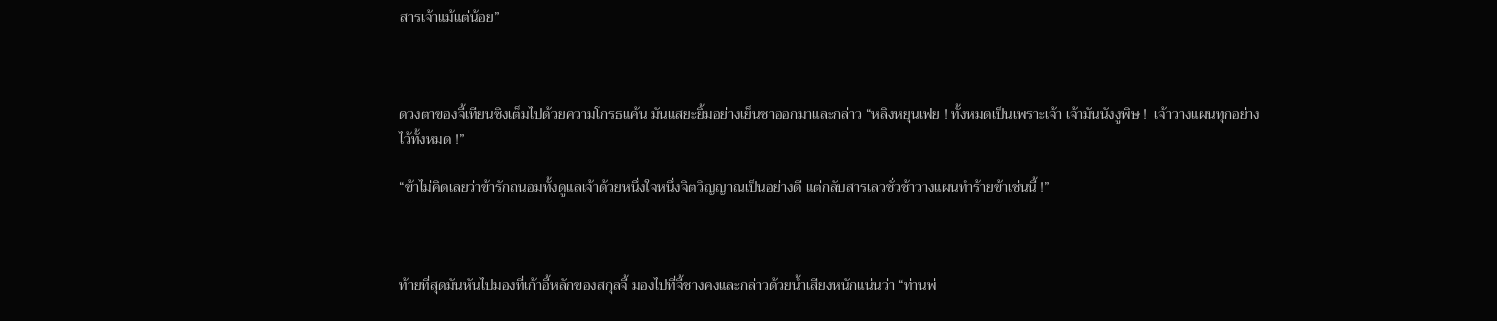สารเจ้าแม้แต่น้อย”



ดวงตาของจี้เทียนซิงเต็มไปด้วยความโกรธแค้น มันแสยะยิ้มอย่างเย็นชาออกมาและกล่าว “หลิงหยุนเฟย ! ทั้งหมดเป็นเพราะเจ้า เจ้ามันนังงูพิษ !  เจ้าวางแผนทุกอย่างไว้ทั้งหมด !”

“ข้าไม่คิดเลยว่าข้ารักถนอมทั้งดูแลเจ้าด้วยหนึ่งใจหนึ่งจิตวิญญาณเป็นอย่างดี แต่กลับสารเลวชั่วช้าวางแผนทำร้ายข้าเช่นนี้ !”



ท้ายที่สุดมันหันไปมองที่เก้าอี้หลักของสกุลจี้ มองไปที่จี้ชางคงและกล่าวด้วยน้ำเสียงหนักแน่นว่า “ท่านพ่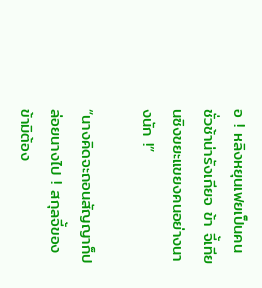อ ! หลิงหยุนเฟยเป็นคนชั่วช้าน่ารังเกียจ ข้า จี้เทียนซิงขยะแขยงคนอย่างนางนัก !”

“นางคิดจะถอนสัญญาก็ปล่อยนางไป ! สกุลจี้ของข้ามิต้อง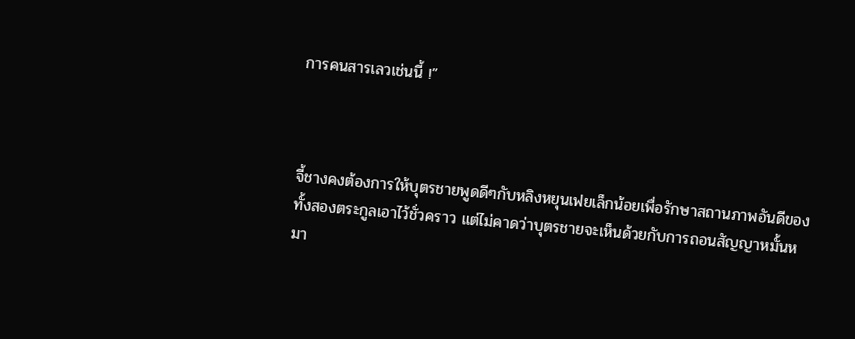การคนสารเลวเช่นนี้ !”



จี้ชางคงต้องการให้บุตรชายพูดดีๆกับหลิงหยุนเฟยเล็กน้อยเพื่อรักษาสถานภาพอันดีของทั้งสองตระกูลเอาไว้ชั่วคราว แต่ไม่คาดว่าบุตรชายจะเห็นด้วยกับการถอนสัญญาหมั้นหมา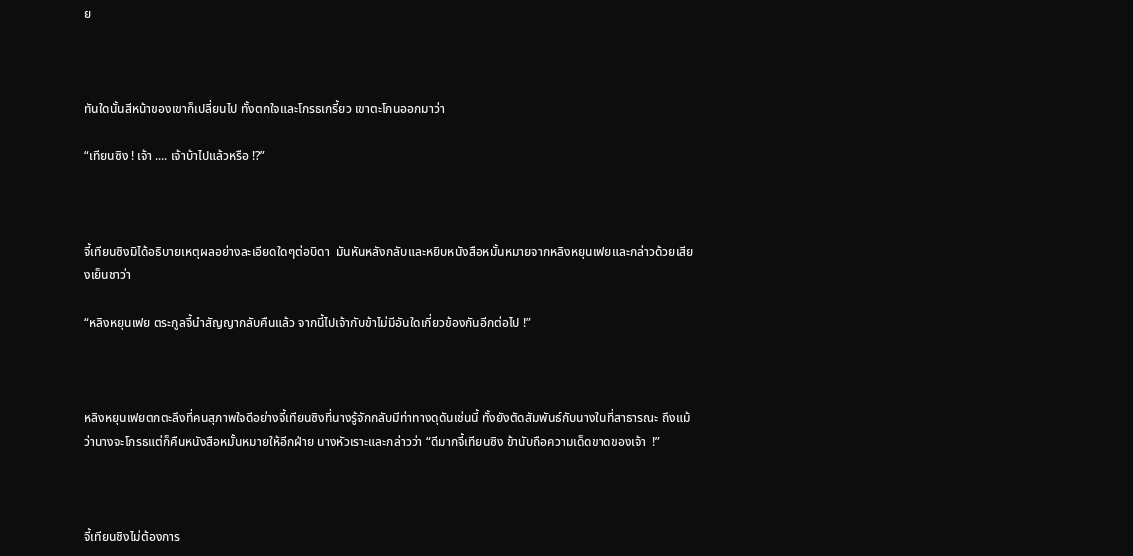ย



ทันใดนั้นสีหน้าของเขาก็เปลี่ยนไป ทั้งตกใจและโกรธเกรี้ยว เขาตะโกนออกมาว่า

“เทียนซิง ! เจ้า .... เจ้าบ้าไปแล้วหรือ !?”



จี้เทียนซิงมิได้อธิบายเหตุผลอย่างละเอียดใดๆต่อบิดา  มันหันหลังกลับและหยิบหนังสือหมั้นหมายจากหลิงหยุนเฟยและกล่าวด้วยเสียงเย็นชาว่า

“หลิงหยุนเฟย ตระกูลจี้นำสัญญากลับคืนแล้ว จากนี้ไปเจ้ากับข้าไม่มีอันใดเกี่ยวข้องกันอีกต่อไป !”



หลิงหยุนเฟยตกตะลึงที่คนสุภาพใจดีอย่างจี้เทียนซิงที่นางรู้จักกลับมีท่าทางดุดันเช่นนี้ ทั้งยังตัดสัมพันธ์กับนางในที่สาธารณะ ถึงแม้ว่านางจะโกรธแต่ก็คืนหนังสือหมั้นหมายให้อีกฝ่าย นางหัวเราะและกล่าวว่า “ดีมากจี้เทียนซิง ข้านับถือความเด็ดขาดของเจ้า  !”



จี้เทียนชิงไม่ต้องการ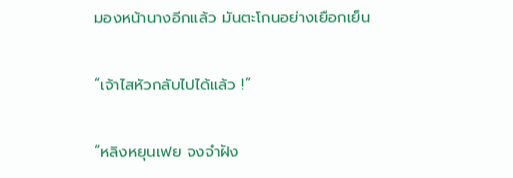มองหน้านางอีกแล้ว มันตะโกนอย่างเยือกเย็น

“เจ้าไสหัวกลับไปได้แล้ว !”

“หลิงหยุนเฟย จงจำฝัง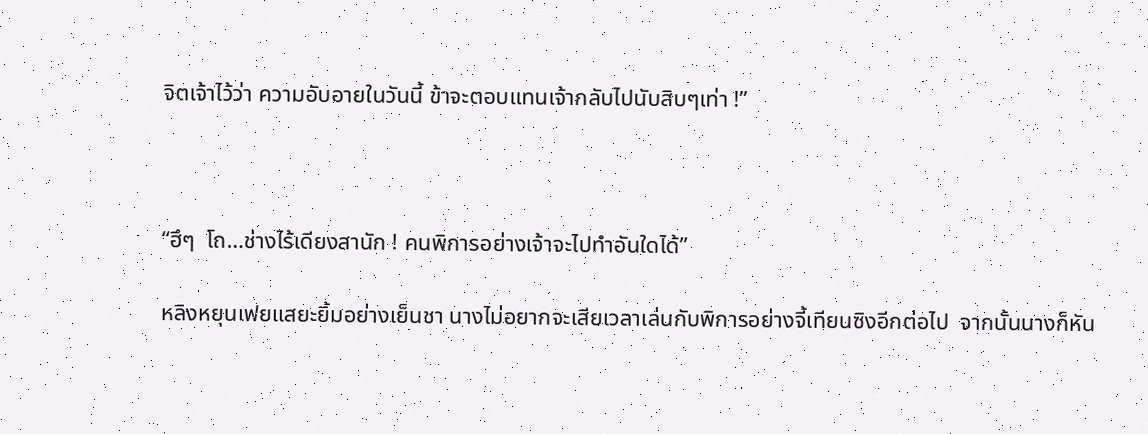จิตเจ้าไว้ว่า ความอับอายในวันนี้ ข้าจะตอบแทนเจ้ากลับไปนับสิบๆเท่า !”



“ฮึๆ  โถ…ช่างไร้เดียงสานัก ! คนพิการอย่างเจ้าจะไปทำอันใดได้”

หลิงหยุนเฟยแสยะยิ้มอย่างเย็นชา นางไม่อยากจะเสียเวลาเล่นกับพิการอย่างจี้เทียนซิงอีกต่อไป  จากนั้นนางก็หัน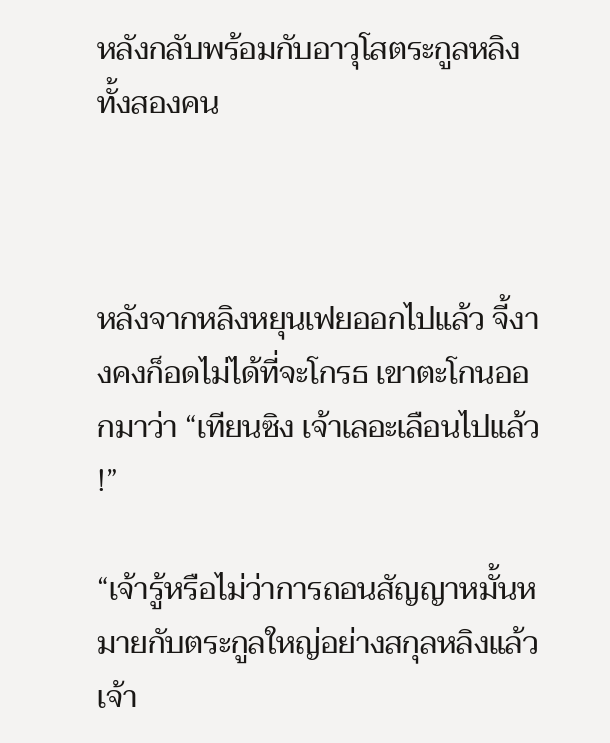หลังกลับพร้อมกับอาวุโสตระกูลหลิงทั้งสองคน



หลังจากหลิงหยุนเฟยออกไปแล้ว จี้งางคงก็อดไม่ได้ที่จะโกรธ เขาตะโกนออกมาว่า “เทียนซิง เจ้าเลอะเลือนไปแล้ว !”

“เจ้ารู้หรือไม่ว่าการถอนสัญญาหมั้นหมายกับตระกูลใหญ่อย่างสกุลหลิงแล้วเจ้า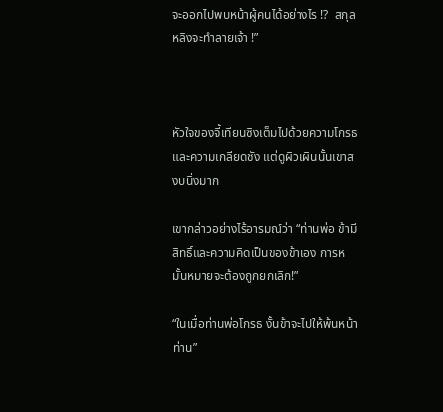จะออกไปพบหน้าผู้คนได้อย่างไร !?  สกุลหลิงจะทำลายเจ้า !”



หัวใจของจี้เทียนซิงเต็มไปด้วยความโกรธและความเกลียดชัง แต่ดูผิวเผินนั้นเขาสงบนิ่งมาก

เขากล่าวอย่างไร้อารมณ์ว่า “ท่านพ่อ ข้ามีสิทธิ์และความคิดเป็นของข้าเอง การหมั้นหมายจะต้องถูกยกเลิก!”

“ในเมื่อท่านพ่อโกรธ งั้นข้าจะไปให้พ้นหน้าท่าน”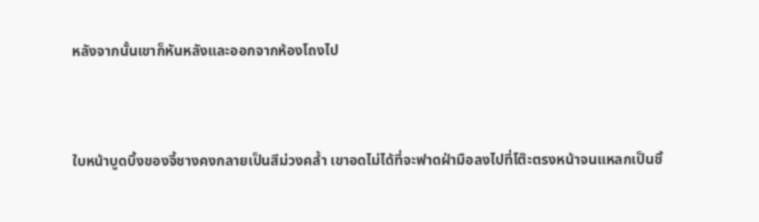หลังจากนั้นเขาก็หันหลังและออกจากห้องโถงไป



ใบหน้าบูดบึ้งของจี้ชางคงกลายเป็นสีม่วงคล้ำ เขาอดไม่ได้ที่จะฟาดฝ่ามือลงไปที่โต๊ะตรงหน้าจนแหลกเป็นชิ้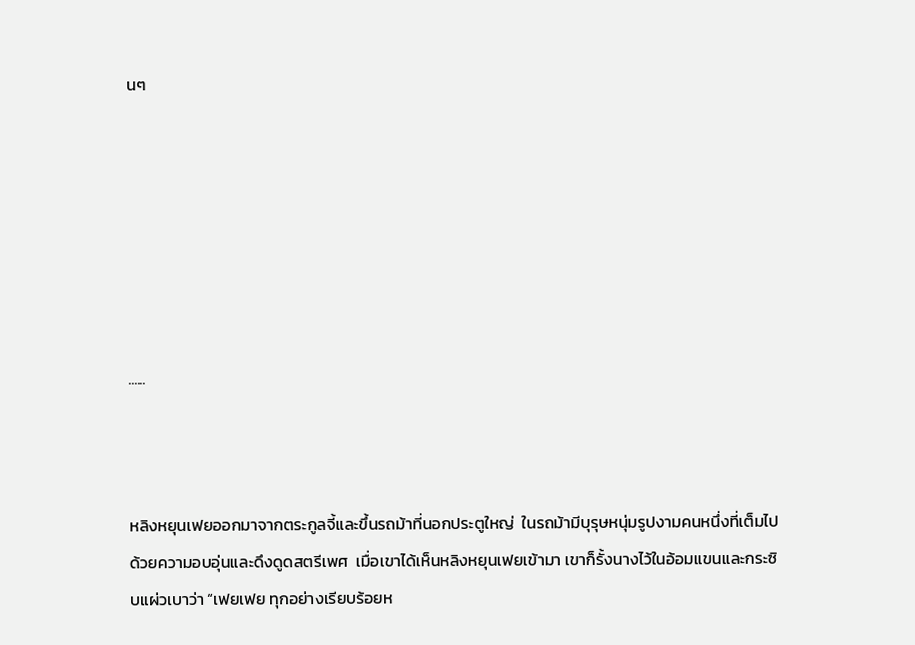นๆ







......



หลิงหยุนเฟยออกมาจากตระกูลจี้และขึ้นรถม้าที่นอกประตูใหญ่  ในรถม้ามีบุรุษหนุ่มรูปงามคนหนึ่งที่เต็มไปด้วยความอบอุ่นและดึงดูดสตรีเพศ  เมื่อเขาได้เห็นหลิงหยุนเฟยเข้ามา เขาก็รั้งนางไว้ในอ้อมแขนและกระซิบแผ่วเบาว่า “เฟยเฟย ทุกอย่างเรียบร้อยห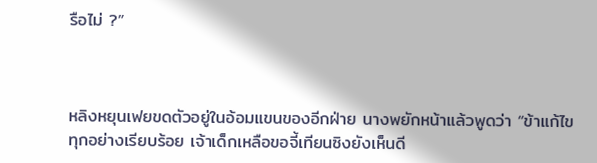รือไม่ ?”



หลิงหยุนเฟยขดตัวอยู่ในอ้อมแขนของอีกฝ่าย นางพยักหน้าแล้วพูดว่า “ข้าแก้ไขทุกอย่างเรียบร้อย เจ้าเด็กเหลือขอจี้เทียนซิงยังเห็นดี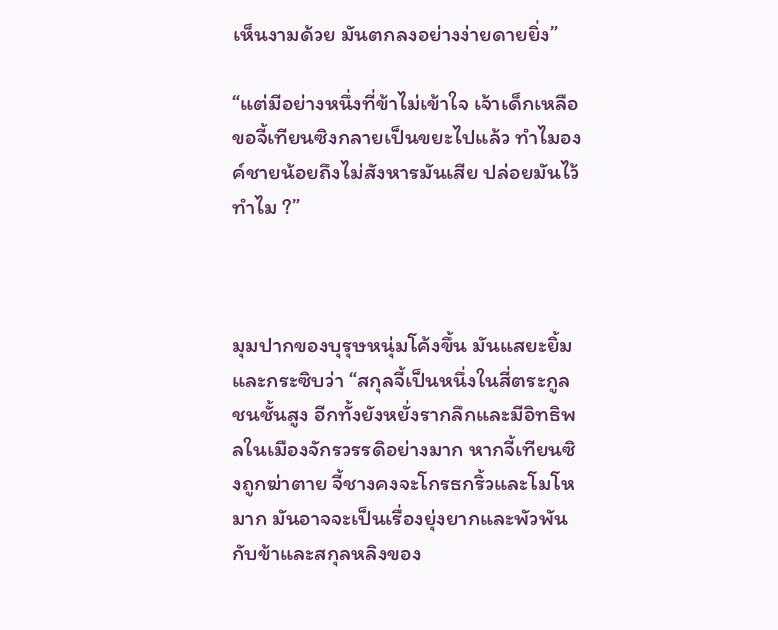เห็นงามด้วย มันตกลงอย่างง่ายดายยิ่ง”

“แต่มีอย่างหนึ่งที่ข้าไม่เข้าใจ เจ้าเด็กเหลือขอจี้เทียนซิงกลายเป็นขยะไปแล้ว ทำไมองค์ชายน้อยถึงไม่สังหารมันเสีย ปล่อยมันไว้ทำไม ?”



มุมปากของบุรุษหนุ่มโค้งขึ้น มันแสยะยิ้มและกระซิบว่า “สกุลจี้เป็นหนึ่งในสี่ตระกูลชนชั้นสูง อีกทั้งยังหยั่งรากลึกและมีอิทธิพลในเมืองจักรวรรดิอย่างมาก หากจี้เทียนซิงถูกฆ่าตาย จี้ชางคงจะโกรธกริ้วและโมโหมาก มันอาจจะเป็นเรื่องยุ่งยากและพัวพันกับข้าและสกุลหลิงของ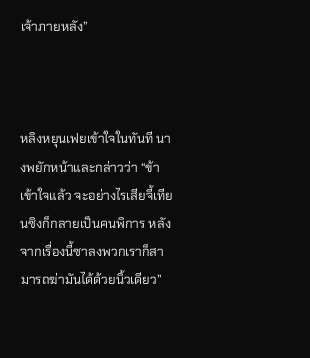เจ้าภายหลัง”



หลิงหยุนเฟยเข้าใจในทันที นางพยักหน้าและกล่าวว่า “ข้าเข้าใจแล้ว จะอย่างไรเสียจี้เทียนซิงก็กลายเป็นคนพิการ หลังจากเรื่องนี้ซาลงพวกเราก็สามารถฆ่ามันได้ด้วยนิ้วเดียว”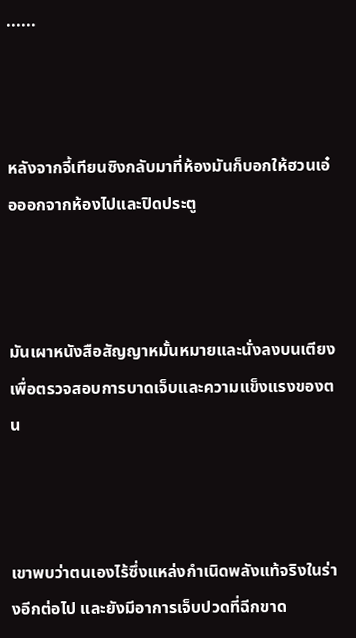......



หลังจากจี้เทียนซิงกลับมาที่ห้องมันก็บอกให้ฮวนเอ๋อออกจากห้องไปและปิดประตู



มันเผาหนังสือสัญญาหมั้นหมายและนั่งลงบนเตียงเพื่อตรวจสอบการบาดเจ็บและความแข็งแรงของตน



เขาพบว่าตนเองไร้ซึ่งแหล่งกำเนิดพลังแท้จริงในร่างอีกต่อไป และยังมีอาการเจ็บปวดที่ฉีกขาด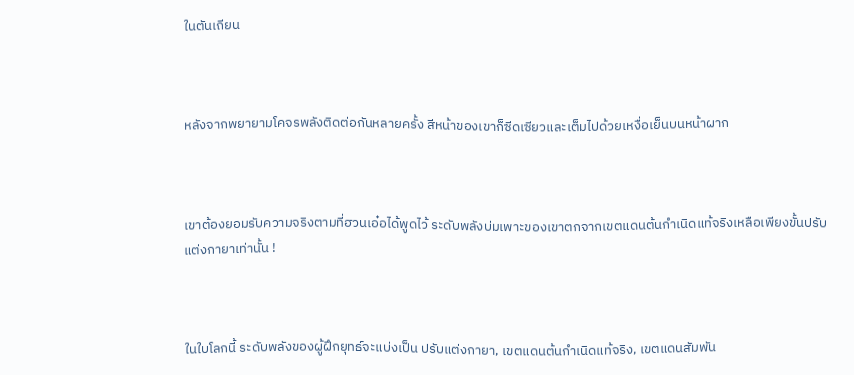ในตันเถียน



หลังจากพยายามโคจรพลังติดต่อกันหลายครั้ง สีหน้าของเขาก็ซีดเซียวและเต็มไปด้วยเหงื่อเย็นบนหน้าผาก



เขาต้องยอมรับความจริงตามที่ฮวนเอ๋อได้พูดไว้ ระดับพลังบ่มเพาะของเขาตกจากเขตแดนต้นกำเนิดแท้จริงเหลือเพียงขั้นปรับแต่งกายาเท่านั้น !



ในใบโลกนี้ ระดับพลังของผู้ฝึกยุทธ์จะแบ่งเป็น ปรับแต่งกายา, เขตแดนต้นกำเนิดแท้จริง, เขตแดนสัมพัน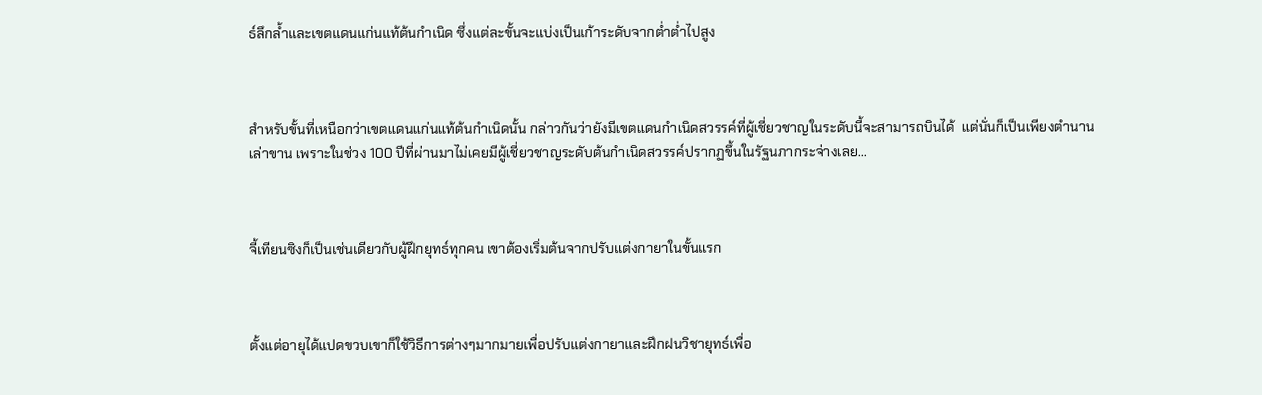ธ์ลึกล้ำและเขตแดนแก่นแท้ต้นกำเนิด ซึ่งแต่ละขั้นจะแบ่งเป็นเก้าระดับจากต่ำต่ำไปสูง



สำหรับขั้นที่เหนือกว่าเขตแดนแก่นแท้ต้นกำเนิดนั้น กล่าวกันว่ายังมีเขตแดนกำเนิดสวรรค์ที่ผู้เชี่ยวชาญในระดับนี้จะสามารถบินได้  แต่นั่นก็เป็นเพียงตำนานเล่าขาน เพราะในช่วง 100 ปีที่ผ่านมาไม่เคยมีผู้เชี่ยวชาญระดับต้นกำเนิดสวรรค์ปรากฏขึ้นในรัฐนภากระจ่างเลย...



จี้เทียนซิงก็เป็นเช่นเดียวกับผู้ฝึกยุทธ์ทุกคน เขาต้องเริ่มต้นจากปรับแต่งกายาในขั้นแรก



ตั้งแต่อายุได้แปดขวบเขาก็ใช้วิธีการต่างๆมากมายเพื่อปรับแต่งกายาและฝึกฝนวิชายุทธ์เพื่อ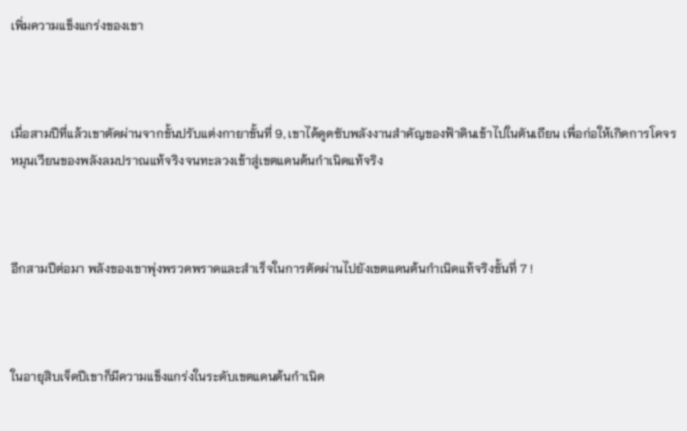เพิ่มความแข็งแกร่งของเขา



เมื่อสามปีที่แล้วเขาตัดผ่านจากขั้นปรับแต่งกายาขั้นที่ 9, เขาได้ดูดซับพลังงานสำคัญของฟ้าดินเข้าไปในตันเถียน เพื่อก่อให้เกิดการโคจรหมุนเวียนของพลังลมปราณแท้จริงจนทะลวงเข้าสู่เขตแดนต้นกำเนิดแท้จริง



อีกสามปีต่อมา พลังของเขาพุ่งพรวดพราดและสำเร็จในการตัดผ่านไปยังเขตแดนต้นกำเนิดแท้จริงขั้นที่ 7 !



ในอายุสิบเจ็ดปีเขาก็มีความแข็งแกร่งในระดับเขตแดนต้นกำเนิด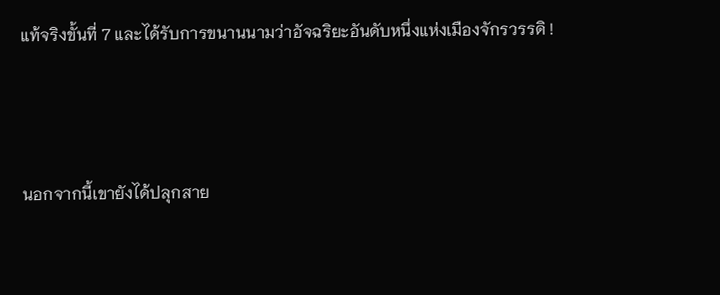แท้จริงขั้นที่ 7 และได้รับการขนานนามว่าอัจฉริยะอันดับหนึ่งแห่งเมืองจักรวรรดิ !



นอกจากนี้เขายังได้ปลุกสาย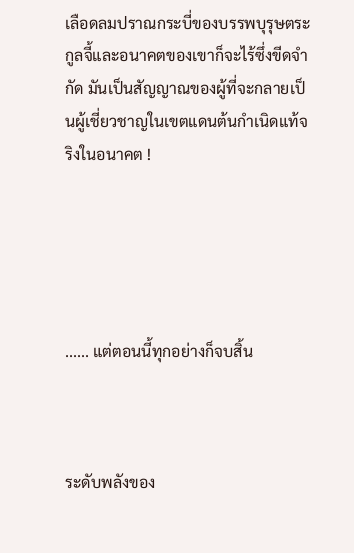เลือดลมปราณกระบี่ของบรรพบุรุษตระกูลจี้และอนาคตของเขาก็จะไร้ซึ่งขีดจำกัด มันเป็นสัญญาณของผู้ที่จะกลายเป็นผู้เชี่ยวชาญในเขตแดนต้นกำเนิดแท้จริงในอนาคต !





...... แต่ตอนนี้ทุกอย่างก็จบสิ้น



ระดับพลังของ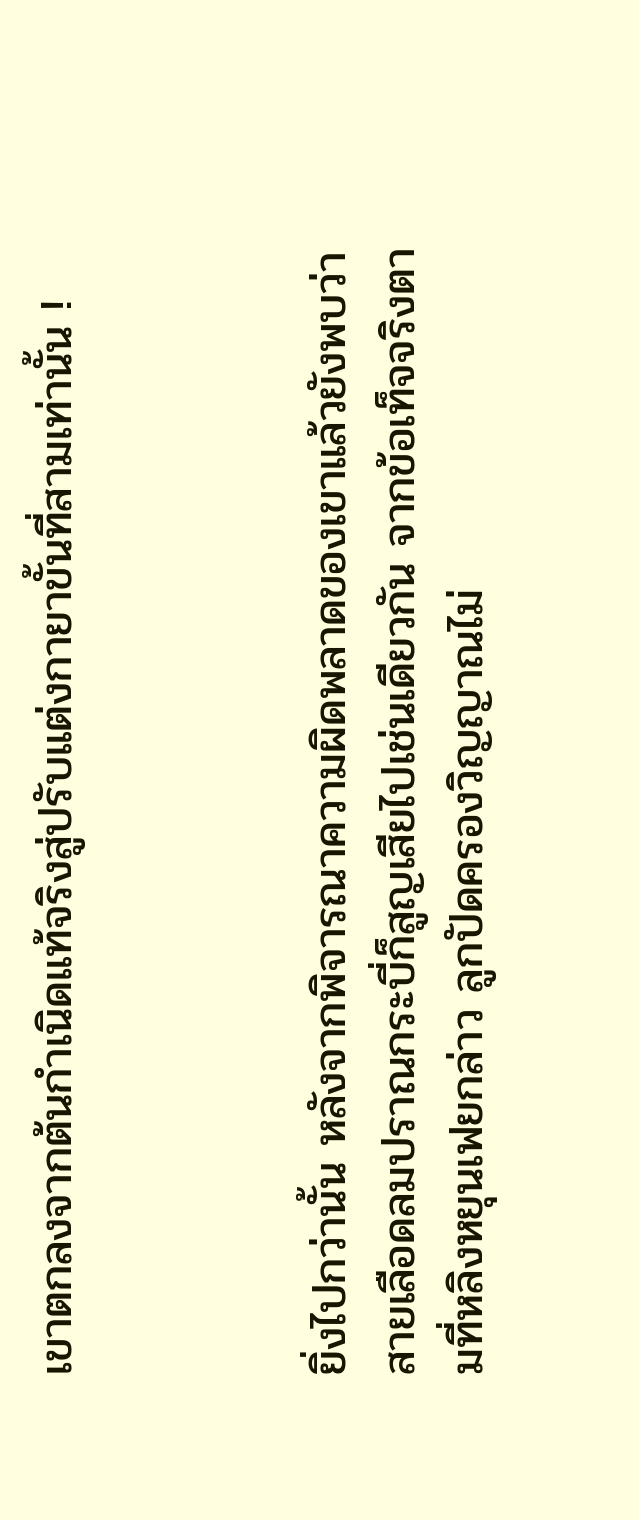เขาตกลงจากต้นกำเนิดแท้จริงสู่ปรับแต่งกายาขั้นที่สามเท่านั้น !



ยิ่งไปกว่านั้น หลังจากพิจารณาความผิดพลาดของเขาแล้วยังพบว่าสายเลือดลมปราณกระบี่ก็สูญเสียไปเช่นเดียวกัน จากข้อเท็จจริงตามที่หลิงหยุนเฟยกล่าว ลูกปัดครองวิญญาณไม่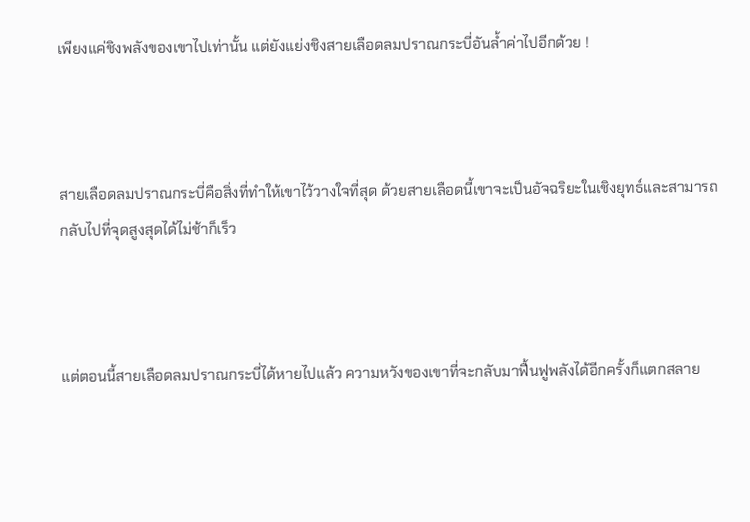เพียงแค่ชิงพลังของเขาไปเท่านั้น แต่ยังแย่งชิงสายเลือดลมปราณกระบี่อันล้ำค่าไปอีกด้วย !



สายเลือดลมปราณกระบี่คือสิ่งที่ทำให้เขาไว้วางใจที่สุด ด้วยสายเลือดนี้เขาจะเป็นอัจฉริยะในเชิงยุทธ์และสามารถกลับไปที่จุดสูงสุดได้ไม่ช้าก็เร็ว



แต่ตอนนี้สายเลือดลมปราณกระบี่ได้หายไปแล้ว ความหวังของเขาที่จะกลับมาฟื้นฟูพลังได้อีกครั้งก็แตกสลาย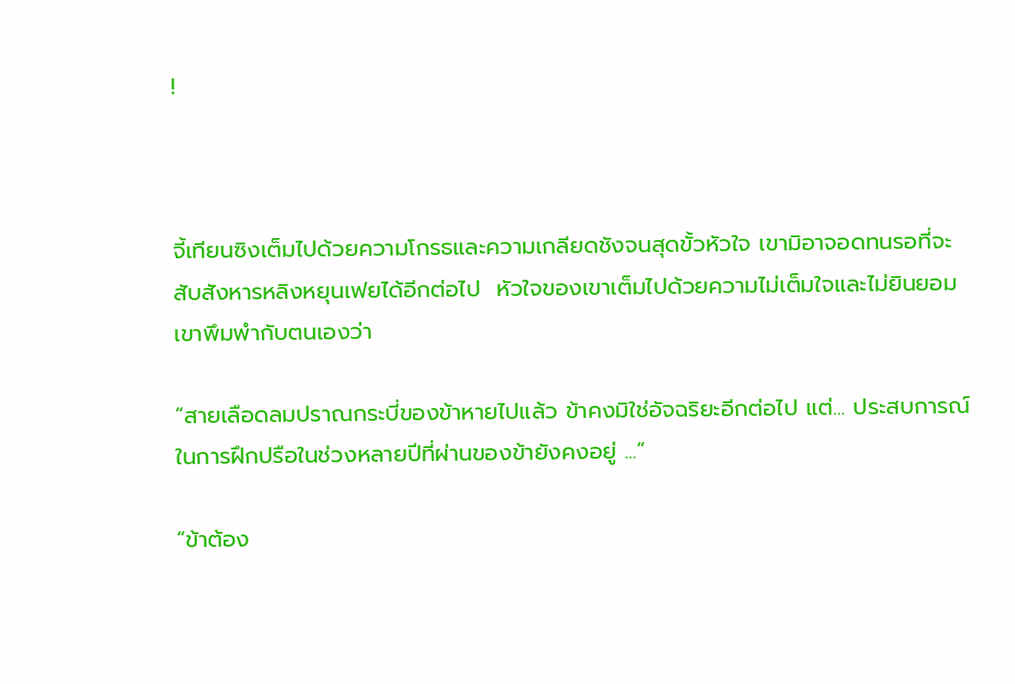!



จี้เทียนซิงเต็มไปด้วยความโกรธและความเกลียดชังจนสุดขั้วหัวใจ เขามิอาจอดทนรอที่จะสับสังหารหลิงหยุนเฟยได้อีกต่อไป  หัวใจของเขาเต็มไปด้วยความไม่เต็มใจและไม่ยินยอม  เขาพึมพำกับตนเองว่า

“สายเลือดลมปราณกระบี่ของข้าหายไปแล้ว ข้าคงมิใช่อัจฉริยะอีกต่อไป แต่... ประสบการณ์ในการฝึกปรือในช่วงหลายปีที่ผ่านของข้ายังคงอยู่ ...”

“ข้าต้อง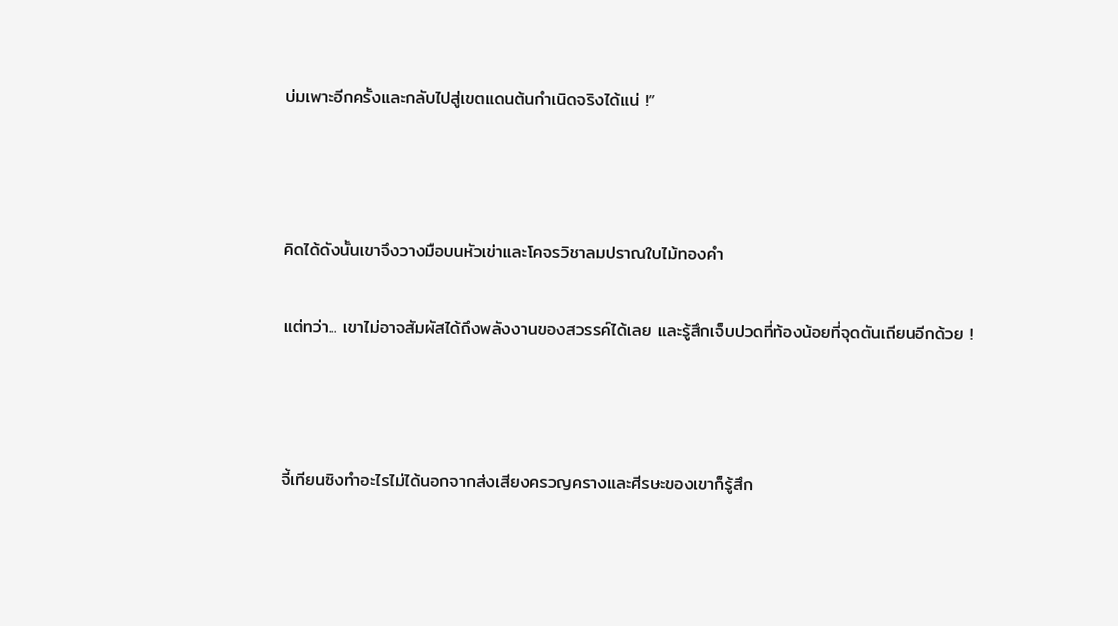บ่มเพาะอีกครั้งและกลับไปสู่เขตแดนต้นกำเนิดจริงได้แน่ !”



คิดได้ดังนั้นเขาจึงวางมือบนหัวเข่าและโคจรวิชาลมปราณใบไม้ทองคำ

แต่ทว่า... เขาไม่อาจสัมผัสได้ถึงพลังงานของสวรรค์ได้เลย และรู้สึกเจ็บปวดที่ท้องน้อยที่จุดตันเถียนอีกด้วย !



จี้เทียนซิงทำอะไรไม่ได้นอกจากส่งเสียงครวญครางและศีรษะของเขาก็รู้สึก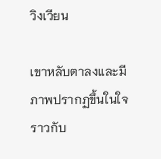วิงเวียน

เขาหลับตาลงและมีภาพปรากฏขึ้นในใจราวกับ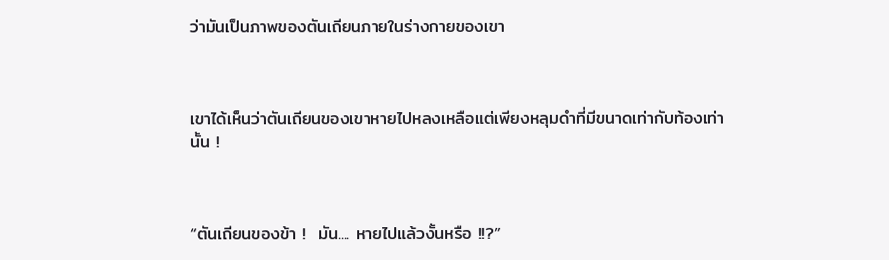ว่ามันเป็นภาพของตันเถียนภายในร่างกายของเขา



เขาได้เห็นว่าตันเถียนของเขาหายไปหลงเหลือแต่เพียงหลุมดำที่มีขนาดเท่ากับท้องเท่านั้น !



“ตันเถียนของข้า !  มัน.... หายไปแล้วงั้นหรือ !!?”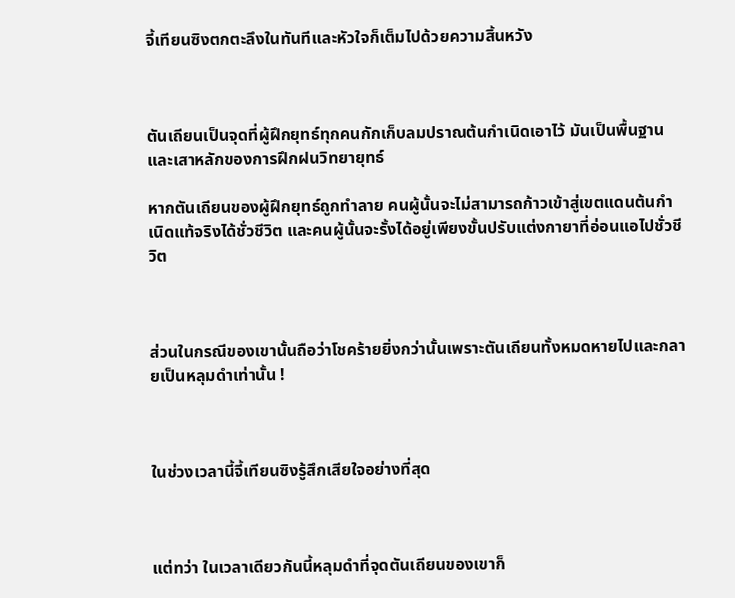จี้เทียนซิงตกตะลึงในทันทีและหัวใจก็เต็มไปด้วยความสิ้นหวัง



ตันเถียนเป็นจุดที่ผู้ฝึกยุทธ์ทุกคนกักเก็บลมปราณต้นกำเนิดเอาไว้ มันเป็นพื้นฐานและเสาหลักของการฝึกฝนวิทยายุทธ์

หากตันเถียนของผู้ฝึกยุทธ์ถูกทำลาย คนผู้นั้นจะไม่สามารถก้าวเข้าสู่เขตแดนต้นกำเนิดแท้จริงได้ชั่วชีวิต และคนผู้นั้นจะรั้งได้อยู่เพียงขั้นปรับแต่งกายาที่อ่อนแอไปชั่วชีวิต



ส่วนในกรณีของเขานั้นถือว่าโชคร้ายยิ่งกว่านั้นเพราะตันเถียนทั้งหมดหายไปและกลายเป็นหลุมดำเท่านั้น !



ในช่วงเวลานี้จี้เทียนซิงรู้สึกเสียใจอย่างที่สุด



แต่ทว่า ในเวลาเดียวกันนี้หลุมดำที่จุดตันเถียนของเขาก็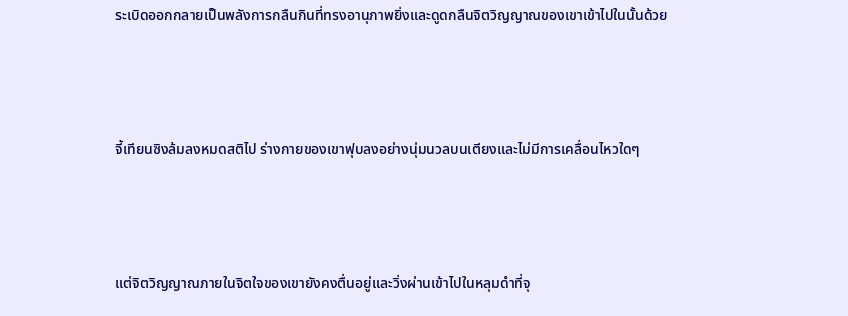ระเบิดออกกลายเป็นพลังการกลืนกินที่ทรงอานุภาพยิ่งและดูดกลืนจิตวิญญาณของเขาเข้าไปในนั้นด้วย



จี้เทียนซิงล้มลงหมดสติไป ร่างกายของเขาฟุบลงอย่างนุ่มนวลบนเตียงและไม่มีการเคลื่อนไหวใดๆ



แต่จิตวิญญาณภายในจิตใจของเขายังคงตื่นอยู่และวิ่งผ่านเข้าไปในหลุมดำที่จุ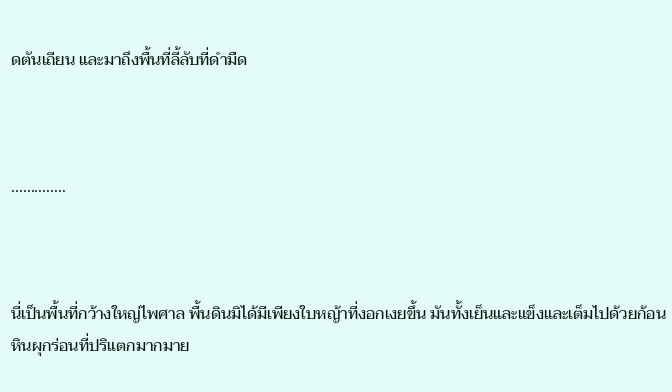ดตันเถียน และมาถึงพื้นที่ลี้ลับที่ดำมืด



..............



นี่เป็นพื้นที่กว้างใหญ่ไพศาล พื้นดินมิได้มีเพียงใบหญ้าที่งอกเงยขึ้น มันทั้งเย็นและแข็งและเต็มไปด้วยก้อนหินผุกร่อนที่ปริแตกมากมาย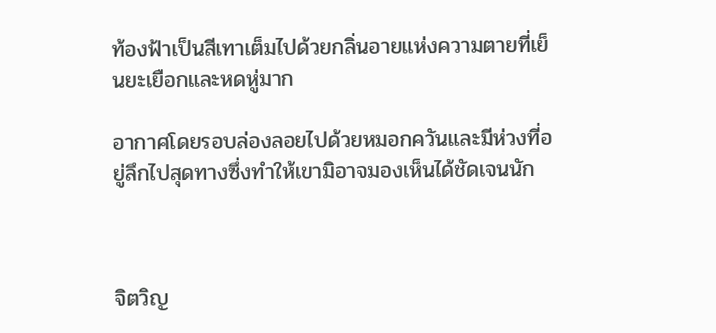ท้องฟ้าเป็นสีเทาเต็มไปด้วยกลิ่นอายแห่งความตายที่เย็นยะเยือกและหดหู่มาก

อากาศโดยรอบล่องลอยไปด้วยหมอกควันและมีห่วงที่อยู่ลึกไปสุดทางซึ่งทำให้เขามิอาจมองเห็นได้ชัดเจนนัก



จิตวิญ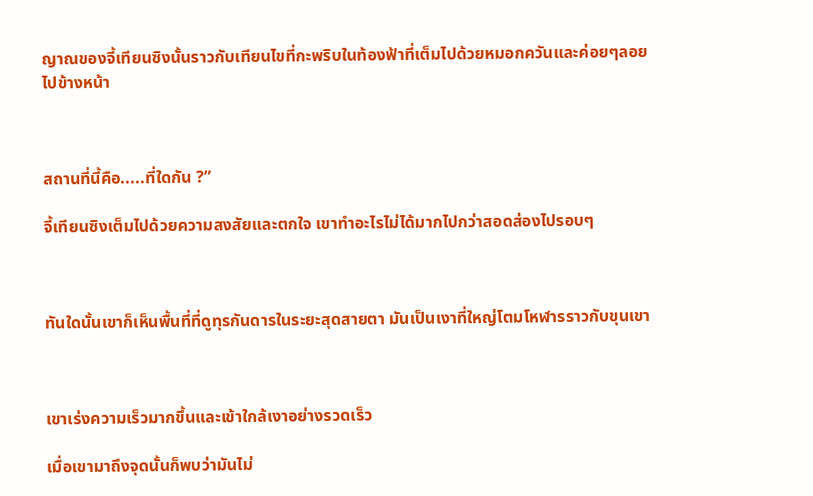ญาณของจี้เทียนซิงนั้นราวกับเทียนไขที่กะพริบในท้องฟ้าที่เต็มไปด้วยหมอกควันและค่อยๆลอยไปข้างหน้า



สถานที่นี้คือ.....ที่ใดกัน ?”

จี้เทียนซิงเต็มไปด้วยความสงสัยและตกใจ เขาทำอะไรไม่ได้มากไปกว่าสอดส่องไปรอบๆ



ทันใดนั้นเขาก็เห็นพื้นที่ที่ดูทุรกันดารในระยะสุดสายตา มันเป็นเงาที่ใหญ่โตมโหฬารราวกับขุนเขา



เขาเร่งความเร็วมากขึ้นและเข้าใกล้เงาอย่างรวดเร็ว

เมื่อเขามาถึงจุดนั้นก็พบว่ามันไม่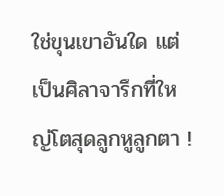ใช่ขุนเขาอันใด แต่เป็นศิลาจารึกที่ใหญ่โตสุดลูกหูลูกตา !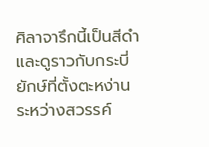ศิลาจารึกนี้เป็นสีดำและดูราวกับกระบี่ยักษ์ที่ตั้งตะหง่านระหว่างสวรรค์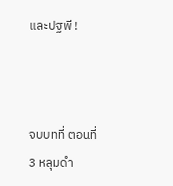และปฐพี !



จบบทที่ ตอนที่ 3 หลุมดำ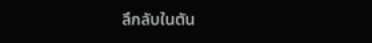ลึกลับในตัน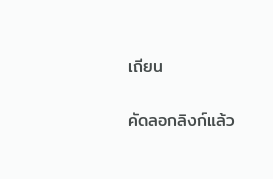เถียน

คัดลอกลิงก์แล้ว